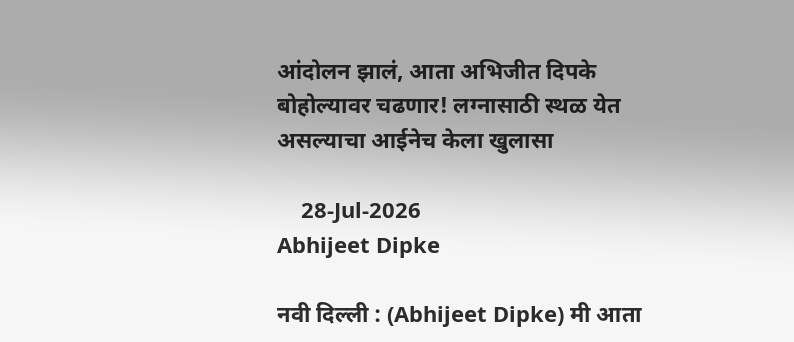आंदोलन झालं, आता अभिजीत दिपके बोहोल्यावर चढणार! लग्नासाठी स्थळ येत असल्याचा आईनेच केला खुलासा

    28-Jul-2026
Abhijeet Dipke

नवी दिल्ली : (Abhijeet Dipke) मी आता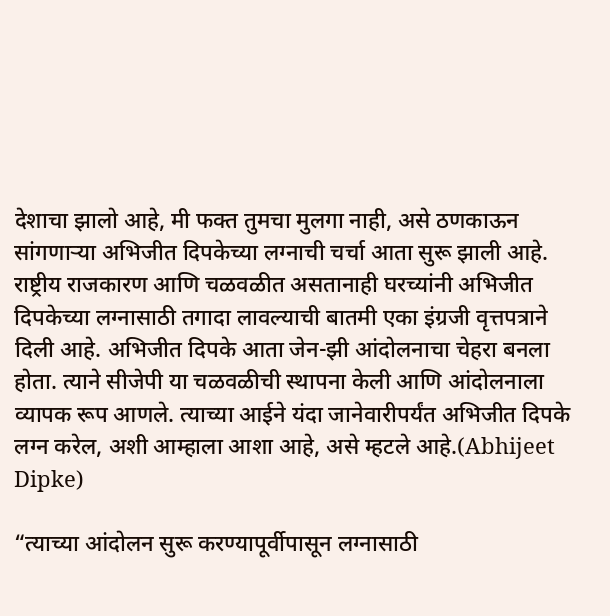देशाचा झालो आहे, मी फक्त तुमचा मुलगा नाही, असे ठणकाऊन सांगणाऱ्या अभिजीत दिपकेच्या लग्नाची चर्चा आता सुरू झाली आहे. राष्ट्रीय राजकारण आणि चळवळीत असतानाही घरच्यांनी अभिजीत दिपकेच्या लग्नासाठी तगादा लावल्याची बातमी एका इंग्रजी वृत्तपत्राने दिली आहे. अभिजीत दिपके आता जेन-झी आंदोलनाचा चेहरा बनला होता. त्याने सीजेपी या चळवळीची स्थापना केली आणि आंदोलनाला व्यापक रूप आणले. त्याच्या आईने यंदा जानेवारीपर्यंत अभिजीत दिपके लग्न करेल, अशी आम्हाला आशा आहे, असे म्हटले आहे.(Abhijeet Dipke)

“त्याच्या आंदोलन सुरू करण्यापूर्वीपासून लग्नासाठी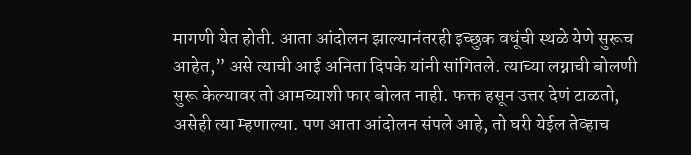मागणी येत होती. आता आंदोलन झाल्यानंतरही इच्छुक वधूंची स्थळे येणे सुरूच आहेत,” असे त्याची आई अनिता दिपके यांनी सांगितले. त्याच्या लग्नाची बोलणी सुरू केल्यावर तो आमच्याशी फार बोलत नाही. फक्त हसून उत्तर देणं टाळतो, असेही त्या म्हणाल्या. पण आता आंदोलन संपले आहे, तो घरी येईल तेव्हाच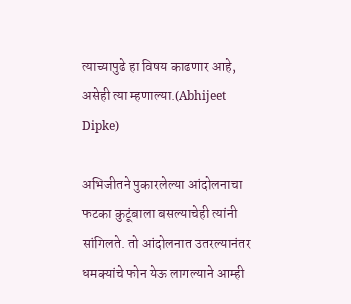त्याच्यापुढे हा विषय काढणार आहे, असेही त्या म्हणाल्या.(Abhijeet Dipke)

अभिजीतने पुकारलेल्या आंदोलनाचा फटका कुटूंबाला बसल्याचेही त्यांनी सांगिलते. तो आंदोलनात उतरल्यानंतर धमक्यांचे फोन येऊ लागल्याने आम्ही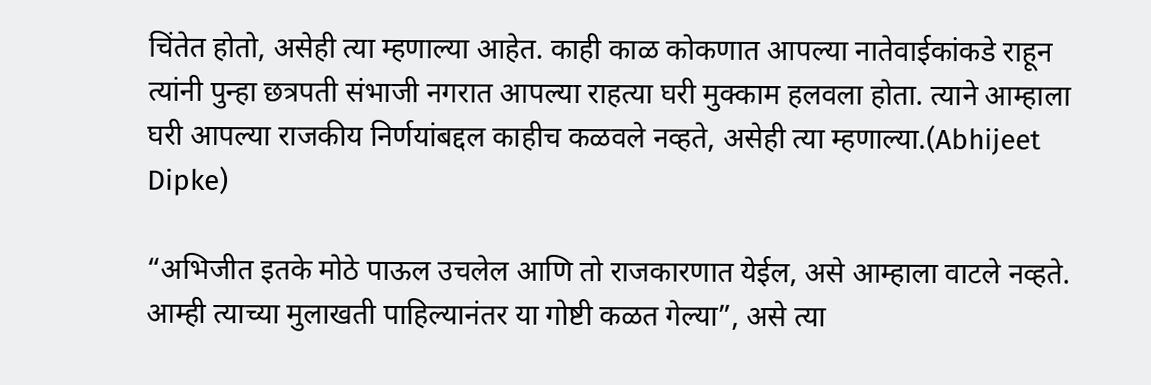चिंतेत होतो, असेही त्या म्हणाल्या आहेत. काही काळ कोकणात आपल्या नातेवाईकांकडे राहून त्यांनी पुन्हा छत्रपती संभाजी नगरात आपल्या राहत्या घरी मुक्काम हलवला होता. त्याने आम्हाला घरी आपल्या राजकीय निर्णयांबद्दल काहीच कळवले नव्हते, असेही त्या म्हणाल्या.(Abhijeet Dipke)

“अभिजीत इतके मोठे पाऊल उचलेल आणि तो राजकारणात येईल, असे आम्हाला वाटले नव्हते. आम्ही त्याच्या मुलाखती पाहिल्यानंतर या गोष्टी कळत गेल्या”, असे त्या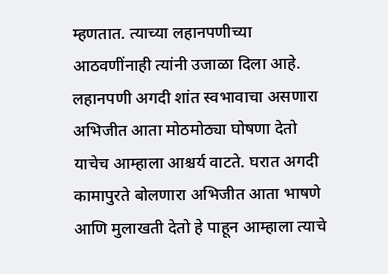म्हणतात. त्याच्या लहानपणीच्या आठवणींनाही त्यांनी उजाळा दिला आहे. लहानपणी अगदी शांत स्वभावाचा असणारा अभिजीत आता मोठमोठ्या घोषणा देतो याचेच आम्हाला आश्चर्य वाटते. घरात अगदी कामापुरते बोलणारा अभिजीत आता भाषणे आणि मुलाखती देतो हे पाहून आम्हाला त्याचे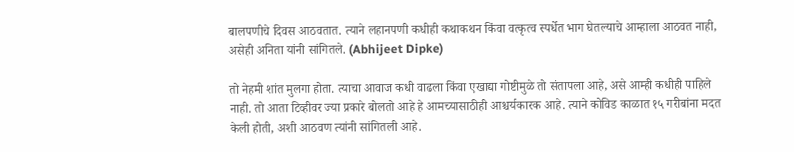बालपणीचे दिवस आठवतात. त्याने लहानपणी कधीही कथाकथन किंवा वत्कृत्व स्पर्धेत भाग घेतल्याचे आम्हाला आठवत नाही, असेही अनिता यांनी सांगितले. (Abhijeet Dipke)

तो नेहमी शांत मुलगा होता. त्याचा आवाज कधी वाढला किंवा एखाद्या गोष्टीमुळे तो संतापला आहे, असे आम्ही कधीही पाहिले नाही. तो आता टिव्हीवर ज्या प्रकारे बोलतो आहे हे आमच्यासाठीही आश्चर्यकारक आहे. त्याने कोविड काळात १५ गरीबांना मदत केली होती, अशी आठवण त्यांनी सांगितली आहे.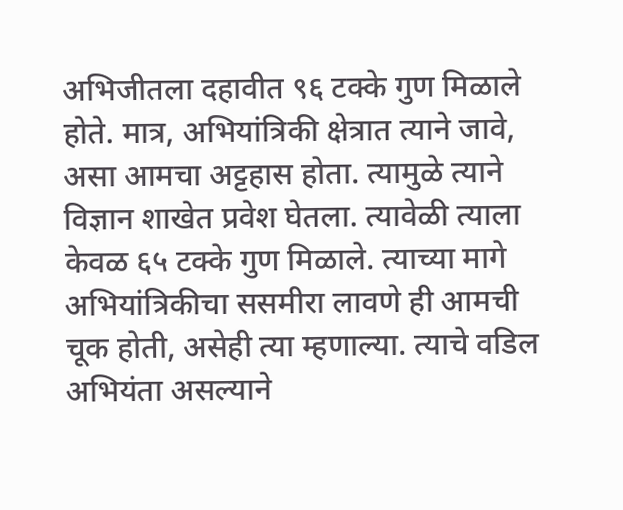अभिजीतला दहावीत ९६ टक्के गुण मिळाले होते. मात्र, अभियांत्रिकी क्षेत्रात त्याने जावे, असा आमचा अट्टहास होता. त्यामुळे त्याने विज्ञान शाखेत प्रवेश घेतला. त्यावेळी त्याला केवळ ६५ टक्के गुण मिळाले. त्याच्या मागे अभियांत्रिकीचा ससमीरा लावणे ही आमची चूक होती, असेही त्या म्हणाल्या. त्याचे वडिल अभियंता असल्याने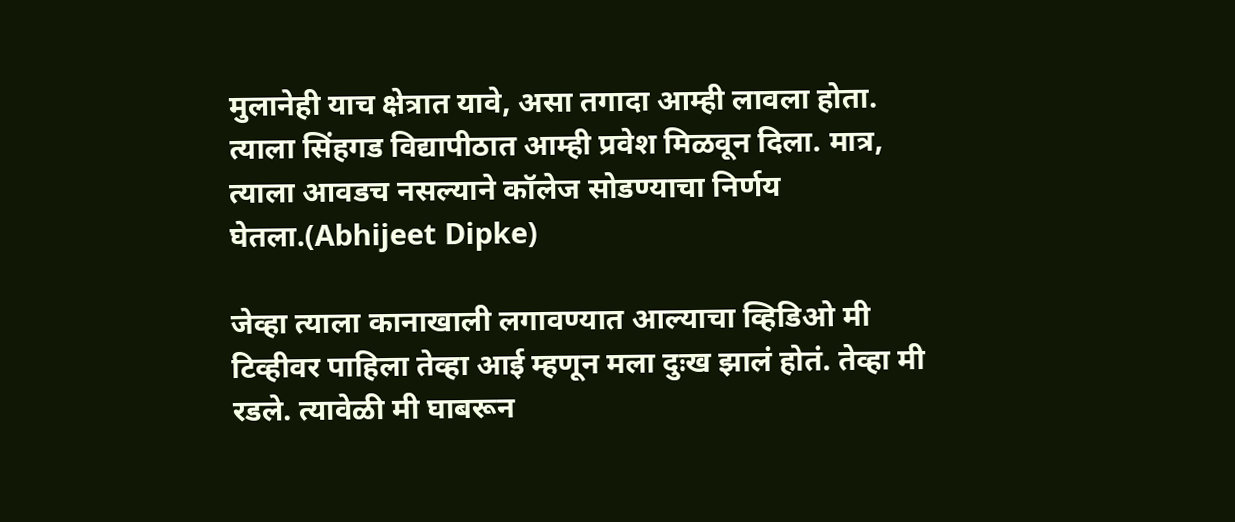मुलानेही याच क्षेत्रात यावे, असा तगादा आम्ही लावला होता. त्याला सिंहगड विद्यापीठात आम्ही प्रवेश मिळवून दिला. मात्र, त्याला आवडच नसल्याने कॉलेज सोडण्याचा निर्णय घेतला.(Abhijeet Dipke)

जेव्हा त्याला कानाखाली लगावण्यात आल्याचा व्हिडिओ मी टिव्हीवर पाहिला तेव्हा आई म्हणून मला दुःख झालं होतं. तेव्हा मी रडले. त्यावेळी मी घाबरून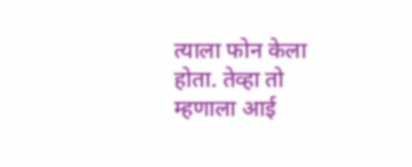त्याला फोन केला होता. तेव्हा तो म्हणाला आई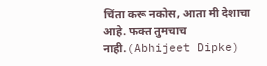चिंता करू नकोस, आता मी देशाचा आहे. फक्त तुमचाच नाही.(Abhijeet Dipke)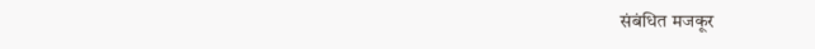संबंधित मजकूर